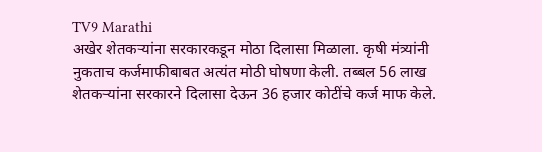TV9 Marathi
अखेर शेतकऱ्यांना सरकारकडून मोठा दिलासा मिळाला. कृषी मंत्र्यांनी नुकताच कर्जमाफीबाबत अत्यंत मोठी घोषणा केली. तब्बल 56 लाख शेतकऱ्यांना सरकारने दिलासा देऊन 36 हजार कोटींचे कर्ज माफ केले.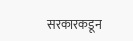सरकारकडून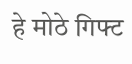हे मोठे गिफ्ट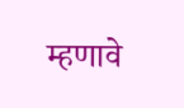म्हणावे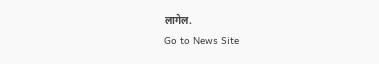लागेल.
Go to News Site